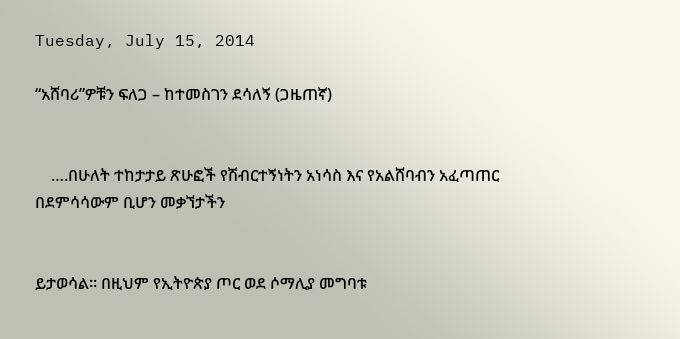Tuesday, July 15, 2014

“አሸባሪ”ዎቹን ፍለጋ – ከተመስገን ደሳለኝ (ጋዜጠኛ)


    ….በሁለት ተከታታይ ጽሁፎች የሽብርተኝነትን አነሳስ እና የአልሸባብን አፈጣጠር በደምሳሳውም ቢሆን መቃኘታችን


ይታወሳል፡፡ በዚህም የኢትዮጵያ ጦር ወደ ሶማሊያ መግባቱ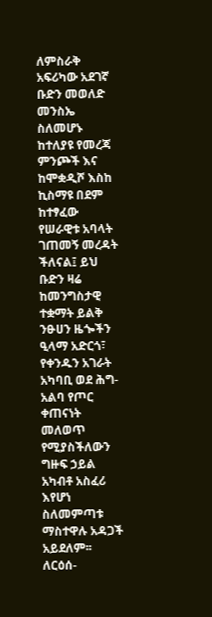ለምስራቅ አፍሪካው አደገኛ ቡድን መወለድ መንስኤ ስለመሆኑ ከተለያዩ የመረጃ ምንጮች እና ከሞቋዲሾ እስከ ኪስማዩ በደም ከተፃፈው የሠራዊቱ አባላት ገጠመኝ መረዳት ችለናል፤ ይህ ቡድን ዛሬ ከመንግስታዊ ተቋማት ይልቅ ንፁሀን ዜጐችን ዒላማ አድርጎ፣ የቀንዱን አገራት አካባቢ ወደ ሕግ-አልባ የጦር ቀጠናነት መለወጥ የሚያስችለውን ግዙፍ ኃይል አካብቶ አስፈሪ እየሆነ ስለመምጣቱ ማስተዋሉ አዳጋች አይደለም፡፡ ለርዕሰ-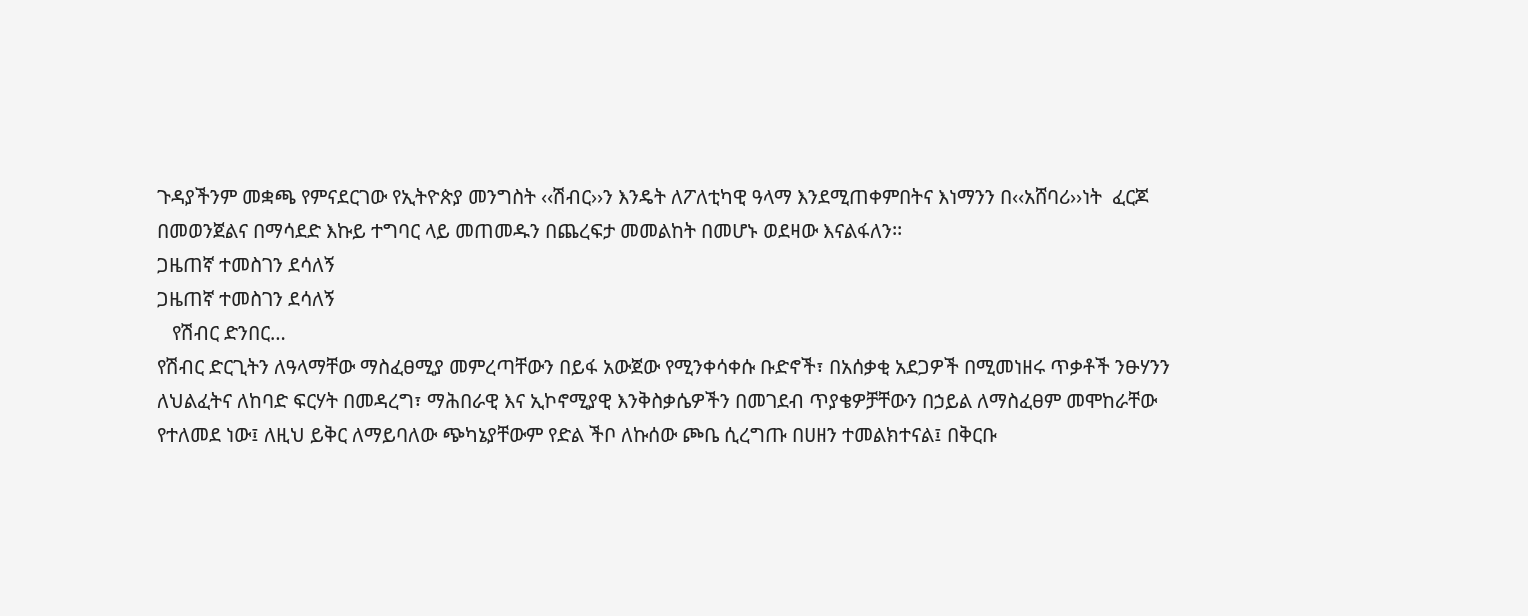ጉዳያችንም መቋጫ የምናደርገው የኢትዮጵያ መንግስት ‹‹ሽብር››ን እንዴት ለፖለቲካዊ ዓላማ እንደሚጠቀምበትና እነማንን በ‹‹አሸባሪ››ነት  ፈርጆ በመወንጀልና በማሳደድ እኩይ ተግባር ላይ መጠመዱን በጨረፍታ መመልከት በመሆኑ ወደዛው እናልፋለን፡፡
ጋዜጠኛ ተመስገን ደሳለኝ
ጋዜጠኛ ተመስገን ደሳለኝ
   የሽብር ድንበር…
የሽብር ድርጊትን ለዓላማቸው ማስፈፀሚያ መምረጣቸውን በይፋ አውጀው የሚንቀሳቀሱ ቡድኖች፣ በአሰቃቂ አደጋዎች በሚመነዘሩ ጥቃቶች ንፁሃንን ለህልፈትና ለከባድ ፍርሃት በመዳረግ፣ ማሕበራዊ እና ኢኮኖሚያዊ እንቅስቃሴዎችን በመገደብ ጥያቄዎቻቸውን በኃይል ለማስፈፀም መሞከራቸው የተለመደ ነው፤ ለዚህ ይቅር ለማይባለው ጭካኔያቸውም የድል ችቦ ለኩሰው ጮቤ ሲረግጡ በሀዘን ተመልክተናል፤ በቅርቡ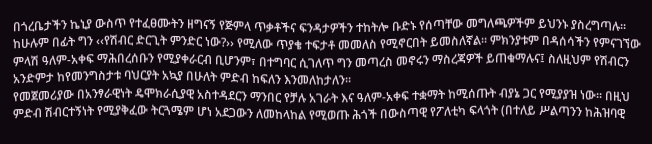በጎረቤታችን ኬኒያ ውስጥ የተፈፀሙትን ዘግናኝ የጅምላ ጥቃቶችና ፍንዳታዎችን ተከትሎ ቡድኑ የሰጣቸው መግለጫዎችም ይህንኑ ያስረግጣሉ፡፡ ከሁሉም በፊት ግን ‹‹የሽብር ድርጊት ምንድር ነው?›› የሚለው ጥያቄ ተፍታቶ መመለስ የሚኖርበት ይመስለኛል፡፡ ምክንያቱም በዳሰሳችን የምናገኘው ምላሽ ዓለም-አቀፍ ማሕበረሰቡን የሚያቀራርብ ቢሆንም፣ በተግባር ሲገለጥ ግን መጣረስ መኖሩን ማስረጃዎች ይጠቁማሉና፤ ስለዚህም የሽብርን አንድምታ ከየመንግስታቱ ባህርያት አኳያ በሁለት ምድብ ከፍለን እንመለከታለን፡፡
የመጀመሪያው በአንፃራዊነት ዴሞክራሲያዊ አስተዳደርን ማንበር የቻሉ አገራት እና ዓለም-አቀፍ ተቋማት ከሚሰጡት ብያኔ ጋር የሚያያዝ ነው፡፡ በዚህ ምድብ ሽብርተኝነት የሚያቅፈው ትርጓሜም ሆነ አደጋውን ለመከላከል የሚወጡ ሕጎች በውስጣዊ የፖለቲካ ፍላጎት (በተለይ ሥልጣንን ከሕዝባዊ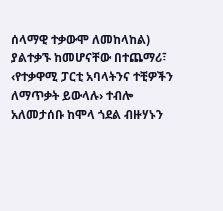ሰላማዊ ተቃውሞ ለመከላከል) ያልተቃኙ ከመሆናቸው በተጨማሪ፣ ‹የተቃዋሚ ፓርቲ አባላትንና ተቺዎችን ለማጥቃት ይውላሉ› ተብሎ አለመታሰቡ ከሞላ ጎደል ብዙሃኑን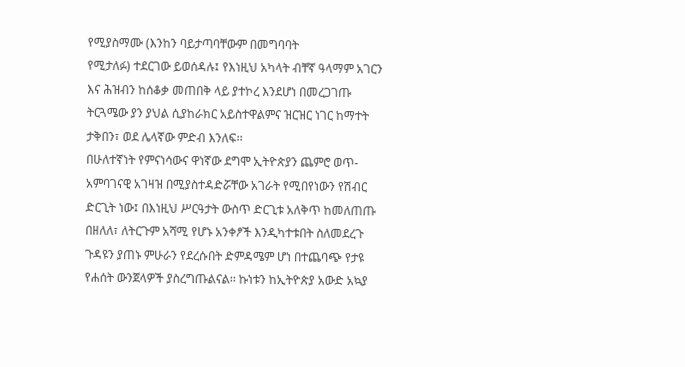የሚያስማሙ (እንከን ባይታጣባቸውም በመግባባት
የሚታለፉ) ተደርገው ይወሰዳሉ፤ የእነዚህ አካላት ብቸኛ ዓላማም አገርን እና ሕዝብን ከሰቆቃ መጠበቅ ላይ ያተኮረ እንደሆነ በመረጋገጡ ትርጓሜው ያን ያህል ሲያከራክር አይስተዋልምና ዝርዝር ነገር ከማተት ታቅበን፣ ወደ ሌላኛው ምድብ እንለፍ፡፡
በሁለተኛነት የምናነሳውና ዋነኛው ደግሞ ኢትዮጵያን ጨምሮ ወጥ-አምባገናዊ አገዛዝ በሚያስተዳድሯቸው አገራት የሚበየነውን የሽብር ድርጊት ነው፤ በእነዚህ ሥርዓታት ውስጥ ድርጊቱ አለቅጥ ከመለጠጡ በዘለለ፣ ለትርጉም አሻሚ የሆኑ አንቀፆች እንዲካተቱበት ስለመደረጉ ጉዳዩን ያጠኑ ምሁራን የደረሱበት ድምዳሜም ሆነ በተጨባጭ የታዩ የሐሰት ውንጀላዎች ያስረግጡልናል፡፡ ኩነቱን ከኢትዮጵያ አውድ አኳያ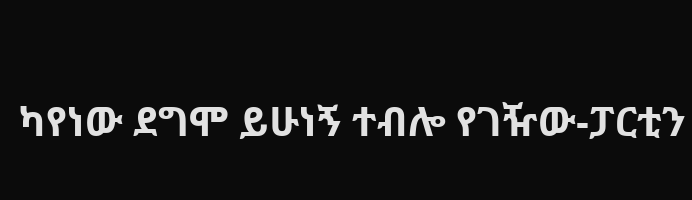ካየነው ደግሞ ይሁነኝ ተብሎ የገዥው-ፓርቲን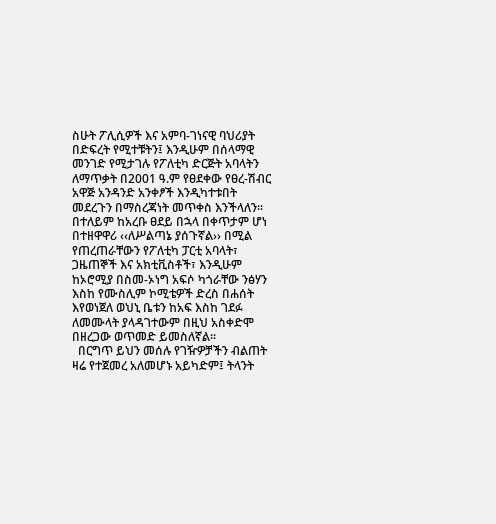ስሁት ፖሊሲዎች እና አምባ-ገነናዊ ባህሪያት በድፍረት የሚተቹትን፤ እንዲሁም በሰላማዊ መንገድ የሚታገሉ የፖለቲካ ድርጅት አባላትን ለማጥቃት በ2001 ዓ.ም የፀደቀው የፀረ-ሽብር አዋጅ አንዳንድ አንቀፆች እንዲካተቱበት መደረጉን በማስረጃነት መጥቀስ እንችላለን፡፡ በተለይም ከአረቡ ፀደይ በኋላ በቀጥታም ሆነ በተዘዋዋሪ ‹‹ለሥልጣኔ ያሰጉኛል›› በሚል የጠረጠራቸውን የፖለቲካ ፓርቲ አባላት፣ ጋዜጠኞች እና አክቲቪስቶች፣ እንዲሁም ከኦሮሚያ በስመ-ኦነግ አፍሶ ካጎራቸው ንፅሃን እስከ የሙስሊም ኮሚቴዎች ድረስ በሐሰት እየወነጀለ ወህኒ ቤቱን ከአፍ እስከ ገደፉ ለመሙላት ያላዳገተውም በዚህ አስቀድሞ በዘረጋው ወጥመድ ይመስለኛል፡፡
  በርግጥ ይህን መሰሉ የገዥዎቻችን ብልጠት ዛሬ የተጀመረ አለመሆኑ አይካድም፤ ትላንት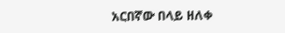አርበኛው በላይ ዘለቀ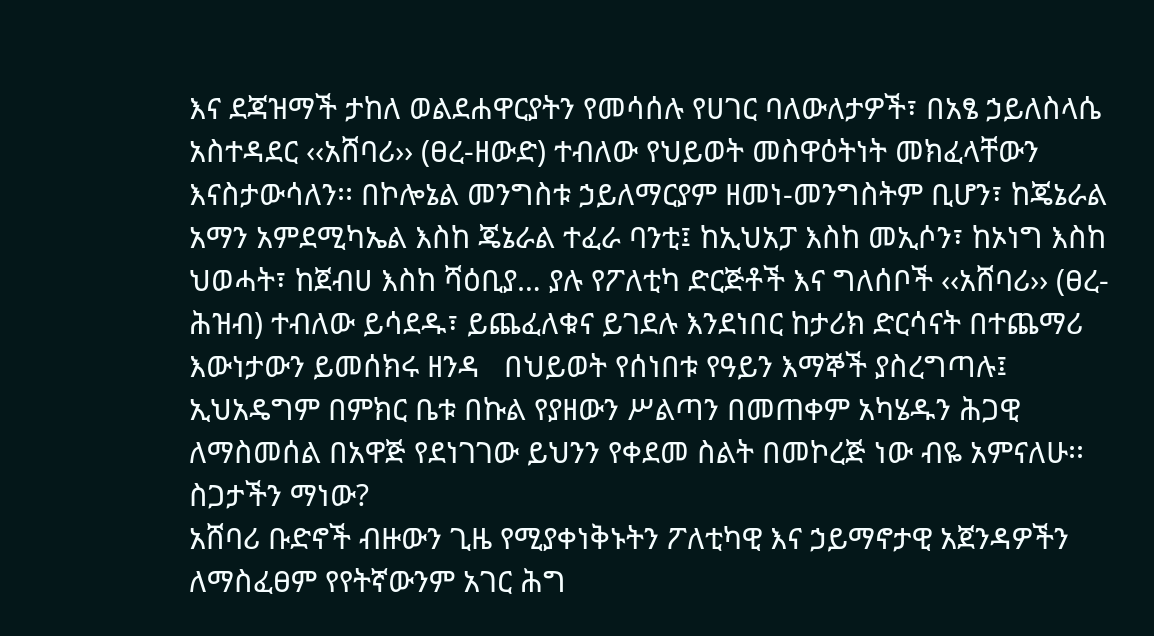እና ደጃዝማች ታከለ ወልደሐዋርያትን የመሳሰሉ የሀገር ባለውለታዎች፣ በአፄ ኃይለስላሴ አስተዳደር ‹‹አሸባሪ›› (ፀረ-ዘውድ) ተብለው የህይወት መስዋዕትነት መክፈላቸውን እናስታውሳለን፡፡ በኮሎኔል መንግስቱ ኃይለማርያም ዘመነ-መንግስትም ቢሆን፣ ከጄኔራል አማን አምደሚካኤል እስከ ጄኔራል ተፈራ ባንቲ፤ ከኢህአፓ እስከ መኢሶን፣ ከኦነግ እስከ ህወሓት፣ ከጀብሀ እስከ ሻዕቢያ… ያሉ የፖለቲካ ድርጅቶች እና ግለሰቦች ‹‹አሸባሪ›› (ፀረ-ሕዝብ) ተብለው ይሳደዱ፣ ይጨፈለቁና ይገደሉ እንደነበር ከታሪክ ድርሳናት በተጨማሪ እውነታውን ይመሰክሩ ዘንዳ   በህይወት የሰነበቱ የዓይን እማኞች ያስረግጣሉ፤ ኢህአዴግም በምክር ቤቱ በኩል የያዘውን ሥልጣን በመጠቀም አካሄዱን ሕጋዊ ለማስመሰል በአዋጅ የደነገገው ይህንን የቀደመ ስልት በመኮረጅ ነው ብዬ አምናለሁ፡፡
ስጋታችን ማነው?
አሸባሪ ቡድኖች ብዙውን ጊዜ የሚያቀነቅኑትን ፖለቲካዊ እና ኃይማኖታዊ አጀንዳዎችን ለማስፈፀም የየትኛውንም አገር ሕግ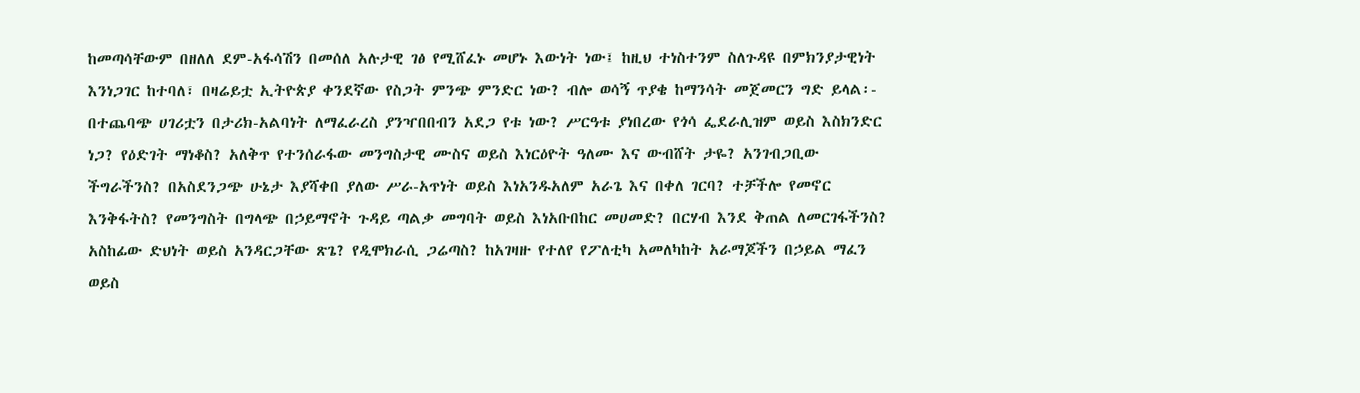ከመጣሳቸውም በዘለለ ደም-አፋሳሽን በመሰለ አሉታዊ ገፅ የሚሸፈኑ መሆኑ እውነት ነው፤ ከዚህ ተነስተንም ስለጉዳዩ በምክንያታዊነት እንነጋገር ከተባለ፣ በዛሬይቷ ኢትዮጵያ ቀንደኛው የስጋት ምንጭ ምንድር ነው? ብሎ ወሳኝ ጥያቄ ከማንሳት መጀመርን ግድ ይላል፡- በተጨባጭ ሀገሪቷን በታሪክ-አልባነት ለማፈራረስ ያንዣበበብን አደጋ የቱ ነው? ሥርዓቱ ያነበረው የጎሳ ፌደራሊዝም ወይስ እስክንድር ነጋ? የዕድገት ማነቆስ? አለቅጥ የተንሰራፋው መንግስታዊ ሙስና ወይስ እነርዕዮት ዓለሙ እና ውብሸት ታዬ? አንገብጋቢው ችግራችንስ? በአስደንጋጭ ሁኔታ እያሻቀበ ያለው ሥራ-አጥነት ወይስ እነአንዱአለም አራጌ እና በቀለ ገርባ? ተቻችሎ የመኖር እንቅፋትስ? የመንግስት በግላጭ በኃይማኖት ጉዳይ ጣልቃ መግባት ወይስ እነአቡበከር መሀመድ? በርሃብ እንደ ቅጠል ለመርገፋችንስ? አስከፊው ድህነት ወይስ አንዳርጋቸው ጽጌ? የዲሞክራሲ ጋሬጣስ? ከአገዛዙ የተለየ የፖለቲካ አመለካከት አራማጆችን በኃይል ማፈን ወይስ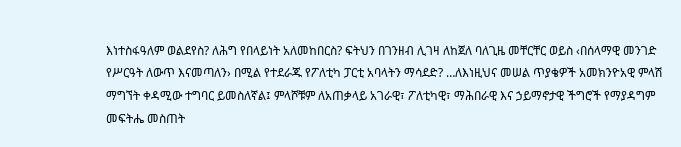እነተስፋዓለም ወልደየስ? ለሕግ የበላይነት አለመከበርስ? ፍትህን በገንዘብ ሊገዛ ለከጀለ ባለጊዜ መቸርቸር ወይስ ‹በሰላማዊ መንገድ የሥርዓት ለውጥ እናመጣለን› በሚል የተደራጁ የፖለቲካ ፓርቲ አባላትን ማሳደድ? …ለእነዚህና መሠል ጥያቄዎች አመክንዮአዊ ምላሽ ማግኘት ቀዳሚው ተግባር ይመስለኛል፤ ምላሾቹም ለአጠቃላይ አገራዊ፣ ፖለቲካዊ፣ ማሕበራዊ እና ኃይማኖታዊ ችግሮች የማያዳግም መፍትሔ መስጠት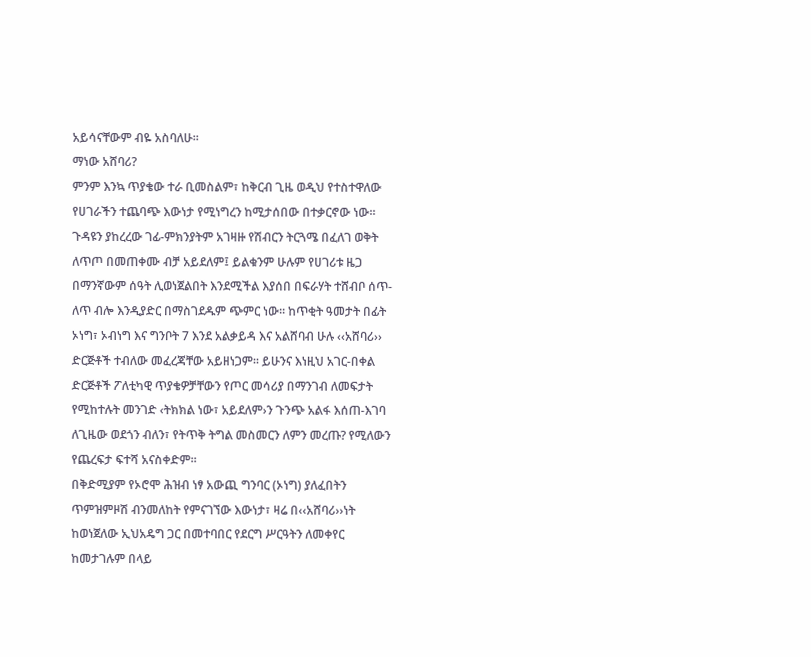አይሳናቸውም ብዬ አስባለሁ፡፡
ማነው አሸባሪ?
ምንም እንኳ ጥያቄው ተራ ቢመስልም፣ ከቅርብ ጊዜ ወዲህ የተስተዋለው የሀገራችን ተጨባጭ እውነታ የሚነግረን ከሚታሰበው በተቃርኖው ነው፡፡ ጉዳዩን ያከረረው ገፊ-ምክንያትም አገዛዙ የሽብርን ትርጓሜ በፈለገ ወቅት ለጥጦ በመጠቀሙ ብቻ አይደለም፤ ይልቁንም ሁሉም የሀገሪቱ ዜጋ በማንኛውም ሰዓት ሊወነጀልበት እንደሚችል እያሰበ በፍራሃት ተሸብቦ ሰጥ-ለጥ ብሎ እንዲያድር በማስገደዱም ጭምር ነው፡፡ ከጥቂት ዓመታት በፊት ኦነግ፣ ኦብነግ እና ግንቦት 7 እንደ አልቃይዳ እና አልሸባብ ሁሉ ‹‹አሸባሪ›› ድርጅቶች ተብለው መፈረጃቸው አይዘነጋም፡፡ ይሁንና እነዚህ አገር-በቀል ድርጅቶች ፖለቲካዊ ጥያቄዎቻቸውን የጦር መሳሪያ በማንገብ ለመፍታት የሚከተሉት መንገድ ‹ትክክል ነው፣ አይደለም›ን ጉንጭ አልፋ እሰጠ-እገባ ለጊዜው ወደጎን ብለን፣ የትጥቅ ትግል መስመርን ለምን መረጡ? የሚለውን የጨረፍታ ፍተሻ አናስቀድም፡፡
በቅድሚያም የኦሮሞ ሕዝብ ነፃ አውጪ ግንባር (ኦነግ) ያለፈበትን ጥምዝምዞሽ ብንመለከት የምናገኘው እውነታ፣ ዛሬ በ‹‹አሸባሪ››ነት ከወነጀለው ኢህአዴግ ጋር በመተባበር የደርግ ሥርዓትን ለመቀየር ከመታገሉም በላይ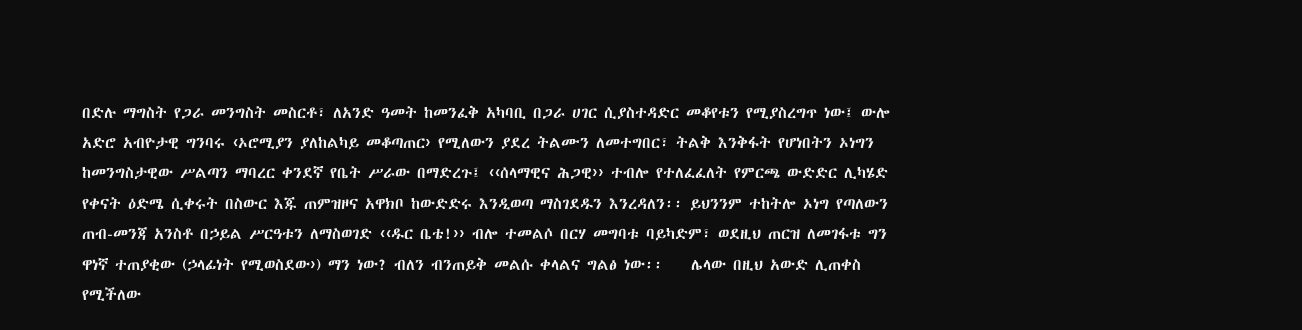በድሉ ማግስት የጋራ መንግስት መስርቶ፣ ለአንድ ዓመት ከመንፈቅ አካባቢ በጋራ ሀገር ሲያስተዳድር መቆየቱን የሚያስረግጥ ነው፤ ውሎ አድሮ አብዮታዊ ግንባሩ ‹ኦሮሚያን ያለከልካይ መቆጣጠር› የሚለውን ያደረ ትልሙን ለመተግበር፣ ትልቅ እንቅፋት የሆነበትን ኦነግን ከመንግስታዊው ሥልጣን ማባረር ቀንደኛ የቤት ሥራው በማድረጉ፤ ‹‹ሰላማዊና ሕጋዊ›› ተብሎ የተለፈፈለት የምርጫ ውድድር ሊካሄድ የቀናት ዕድሜ ሲቀሩት በስውር እጁ ጠምዝዞና አዋክቦ ከውድድሩ እንዲወጣ ማስገደዱን እንረዳለን፡፡ ይህንንም ተከትሎ ኦነግ የጣለውን ጠብ-መንጃ አንስቶ በኃይል ሥርዓቱን ለማስወገድ ‹‹ዱር ቤቴ!›› ብሎ ተመልሶ በርሃ መግባቱ ባይካድም፣ ወደዚህ ጠርዝ ለመገፋቱ ግን ዋነኛ ተጠያቂው (ኃላፊነት የሚወስደው›) ማን ነው? ብለን ብንጠይቅ መልሱ ቀላልና ግልፅ ነው፡፡    ሌላው በዚህ አውድ ሊጠቀስ የሚችለው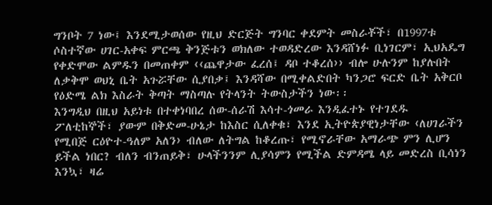ግንቦት 7 ነው፤ እንደሚታወሰው የዚህ ድርጅት ግንባር ቀደምት መስራቾች፣ በ1997ቱ ሶስተኛው ሀገር-አቀፍ ምርጫ ቅንጅቱን ወክለው ተወዳድረው እንዳሸነፉ ቢነገርም፣ ኢህአዴግ የቀድሞው ልምዱን በመጠቀም ‹‹ጨዋታው ፈረሰ፤ ዳቦ ተቆረሰ›› ብሎ ሁሉንም ከያሉበት ለቃቅሞ ወህኒ ቤት አጉሯቸው ሲያበቃ፤ እንዳሻው በሚቀልድበት ካንጋሮ ፍርድ ቤት አቅርቦ የዕድሜ ልክ እስራት ቅጣት ማስጣሉ የትላንት ትውስታችን ነው፡፡
እንግዲህ በዚህ አይነቱ በተቀነባበረ ሰው-ሰራሽ እሳተ-ጎመራ እንዲፈተኑ የተገደዱ ፖለቲከኞች፣ ያውም በቅድመ-ሁኔታ ከእስር ሲለቀቁ፣ እንደ ኢትዮጵያዊነታቸው ‹ለሀገራችን የሚበጅ ርዕዮተ-ዓለም አለን› ብለው ለትግል ከቆረጡ፣ የሚኖራቸው አማራጭ ምን ሊሆን ይችል ነበር? ብለን ብንጠይቅ፣ ሁላችንንም ሊያሳምን የሚችል ድምዳሜ ላይ መድረስ ቢሳነን እንኳ፣ ዛሬ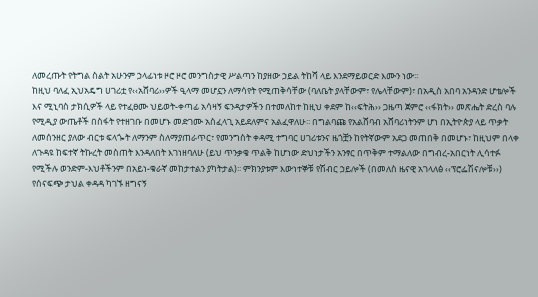ለመረጡት የትግል ስልት አሁንም ኃላፊነቱ ዞሮ ዞሮ መንግስታዊ ሥልጣን ከያዘው ኃይል ትከሻ ላይ እንደማይወርድ እሙን ነው፡፡
ከዚህ ባለፈ ኢህአዴግ ሀገሪቷ የ‹‹አሸባሪ››ዎች ዒላማ መሆኗን ለማሳየት የሚጠቅሳቸው (ባለቤት ያላቸውም፣ የሌላቸውም)፣ በአዲስ አበባ አንዳንድ ሆቴሎች እና ሚኒባስ ታክሲዎች ላይ የተፈፀሙ ህይወት-ቀጣፊ አሳዛኝ ፍንዳታዎችን በተመለከተ ከዚህ ቀደም ከ‹‹ፍትሕ›› ጋዜጣ ጀምሮ ‹‹ፋክት›› መጽሔት ድረስ ባሉ የሚዲያ ውጤቶች በስፋት የተዘገቡ በመሆኑ መድገሙ አስፈላጊ አይደለምና አልፈዋለሁ፡፡ በግልባጩ የአልሸባብ አሸባሪነትንም ሆነ በኢትዮጵያ ላይ ጥቃት ለመሰንዘር ያለው ብርቱ ፍላጐት ለማንም ስለማያጠራጥር፣ የመንግስት ቀዳሚ ተግባር ሀገሪቱንና ዜጎቿን ከየትኛውም አደጋ መጠበቅ በመሆኑ፣ ከዚህም በላቀ ለጉዳዩ ከፍተኛ ትኩረት መስጠት እንዳለበት እገነዘባለሁ (ይህ ጥንቃቄ ጥልቅ ከሆነው ድህነታችን አንፃር በጥቅም ተማልለው በግብረ-አበርነት ሊሳተፉ የሚችሉ ወንድም-እህቶችንም በአይነ-ቁራኛ መከታተልን ያካትታል)፡፡ ምክንያቱም እውነተኞቹ የሽብር ኃይሎች (በመለስ ዜናዊ አገላለፅ ‹‹ፕሮፌሽናሎቹ››) የሰናፍጭ ታህል ቀዳዳ ካገኙ ዘግናኝ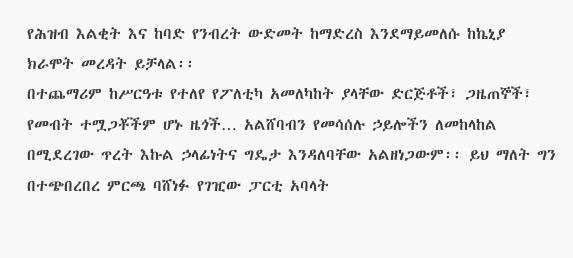የሕዝብ እልቂት እና ከባድ የንብረት ውድመት ከማድረስ እንደማይመለሱ ከኬኒያ ክራሞት መረዳት ይቻላል፡፡
በተጨማሪም ከሥርዓቱ የተለየ የፖለቲካ አመለካከት ያላቸው ድርጅቶች፣ ጋዜጠኞች፣ የመብት ተሟጋቾችም ሆኑ ዜጎች… አልሸባብን የመሳሰሉ ኃይሎችን ለመከላከል በሚደረገው ጥረት እኩል ኃላፊነትና ግዴታ እንዳለባቸው አልዘነጋውም፡፡ ይህ ማለት ግን በተጭበረበረ ምርጫ ባሸነፉ የገዢው ፓርቲ አባላት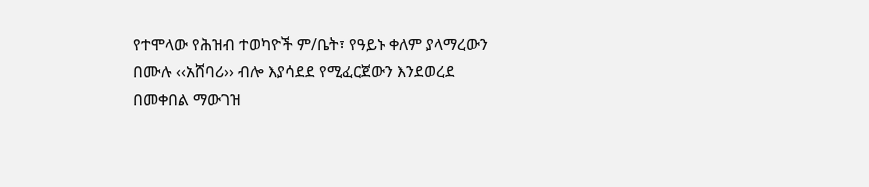የተሞላው የሕዝብ ተወካዮች ም/ቤት፣ የዓይኑ ቀለም ያላማረውን በሙሉ ‹‹አሸባሪ›› ብሎ እያሳደደ የሚፈርጀውን እንደወረደ በመቀበል ማውገዝ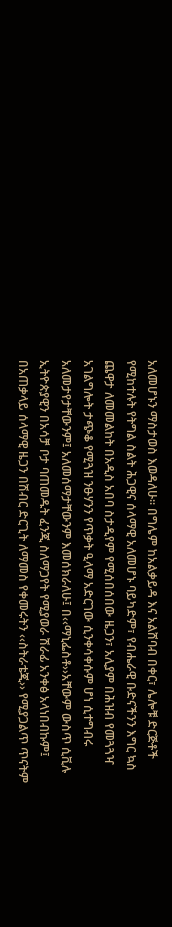አለመሆኑን ማስታወስ እወዳለሁ፡፡ በግሌም ከአልቃይዳ እና አልሸባብ በቀር፣ ሌሎቹ ድርጅቶች የሚከተሉት የትግል ስልት ሕጋዊና ሰላማዊ አለመሆኑ ባይካድም፣ የብሔራዊ ቡድናችንን እግር ኳስ ጨዋታ ለመመልከት በአዲስ አበባ ስታዲየም የሚሰበሰበው ዜጋን፣ አሊያም በሕዝብ የመጓጓዣ አገልግሎት ታጭቆ የሚጓዝ ንፁሃንን የጥቃት ዒላማ አድርገው ሲንቀሳቀሱም ሆነ ሲተግብሩ አለመታየታቸውንም፤ አለመሰማታቸውንም እመሰክራለሁ፤ በ‹‹ማኒፌስቶ››አቸውም ውስጥ ሲቪሉ ኢትዮጵያዊን በአሳቻ ቦታ ባጠመዱት ፈንጂ ስለማጋየት የሚያወራ ሽራፊ አንቀፅ አላነበብኩም፤ በአጠቃላይ ሰላማዊ ዜጋን በሽብር ድርጊት ለማመስ የቀመሩትን ‹‹ስትራቴጂ›› የሚያጋልጥ ጥናትም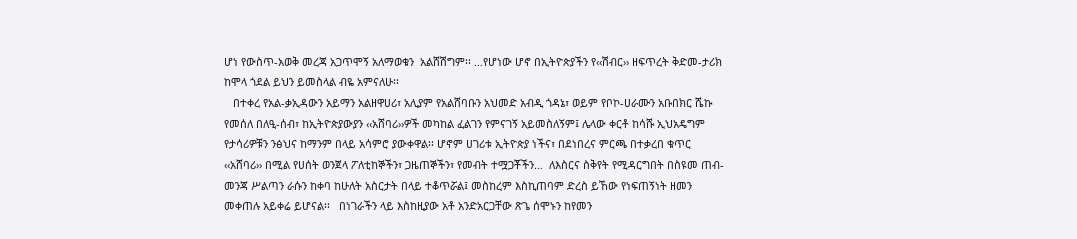ሆነ የውስጥ-አወቅ መረጃ አጋጥሞኝ አለማወቁን  አልሸሽግም፡፡ …የሆነው ሆኖ በኢትዮጵያችን የ‹‹ሽብር›› ዘፍጥረት ቅድመ-ታሪክ ከሞላ ጎደል ይህን ይመስላል ብዬ አምናለሁ፡፡
   በተቀረ የአል-ቃኢዳውን አይማን አልዘዋሀሪ፣ አሊያም የአልሸባቡን አህመድ አብዲ ጎዳኔ፣ ወይም የቦኮ-ሀራሙን አቡበክር ሼኩ የመሰለ በለዒ-ሰብ፣ ከኢትዮጵያውያን ‹‹አሸባሪ››ዎች መካከል ፈልገን የምናገኝ አይመስለኝም፤ ሌላው ቀርቶ ከሳሹ ኢህአዴግም የታሳሪዎቹን ንፅህና ከማንም በላይ አሳምሮ ያውቀዋል፡፡ ሆኖም ሀገሪቱ ኢትዮጵያ ነችና፣ በደነበረና ምርጫ በተቃረበ ቁጥር ‹‹አሸባሪ›› በሚል የሀሰት ወንጀላ ፖለቲከኞችን፣ ጋዜጠኞችን፣ የመብት ተሟጋቾችን…  ለእስርና ስቅየት የሚዳርግበት በስዩመ ጠብ-መንጃ ሥልጣን ራሱን ከቀባ ከሁለት አስርታት በላይ ተቆጥሯል፤ መስከረም እስኪጠባም ድረስ ይኸው የነፍጠኝነት ዘመን መቀጠሉ አይቀሬ ይሆናል፡፡   በነገራችን ላይ እስከዚያው አቶ አንድአርጋቸው ጽጌ ሰሞኑን ከየመን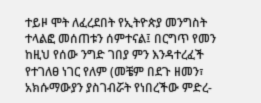ተይዞ ሞት ለፈረደበት የኢትዮጵያ መንግስት ተላልፎ መሰጠቱን ሰምተናል፤ በርግጥ የመን ከዚህ የሰው ንግድ ገበያ ምን እንዳተረፈች የተገለፀ ነገር የለም (መቼም በደጉ ዘመን፣ አክሱማውያን ያስገብሯት የነበረችው ምድረ-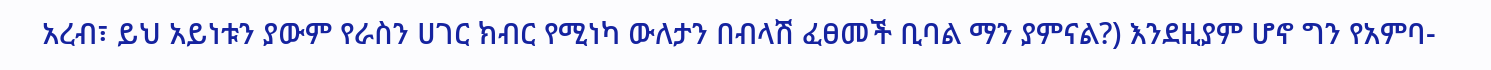አረብ፣ ይህ አይነቱን ያውም የራስን ሀገር ክብር የሚነካ ውለታን በብላሽ ፈፀመች ቢባል ማን ያምናል?) እንደዚያም ሆኖ ግን የአምባ-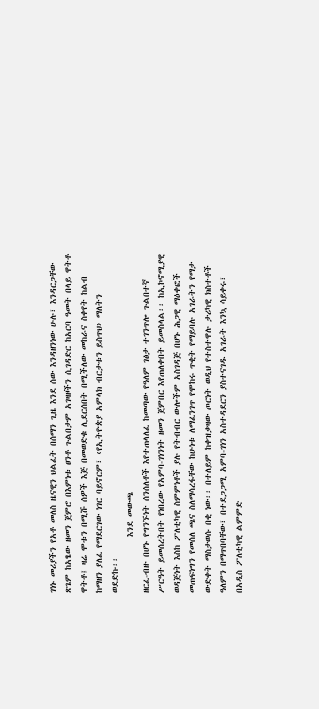ገነኑ መሪያችን የአቶ መለስ ዜናዊን ህልፈት በሰማን ጊዜ እንደ ሰው እንዳዘንነው ሁሉ፣ እንዳርጋቸው ጽጌም ከአፄው ዘመን ጀምሮ በእምነቱ ፀንቶ ጉልበታም አገዛዞችን ሲገዳድር ከአርባ ዓመት በላይ ዋትቶ ዋትቶ፤ ዛሬ ሞቱን በሚሹ ሰዎች እጅ በመወድቁ ሊደርሰበት በሚችለው መከራና ስቀየት ከልብ ከማዘን ያለፈ የማደርገው ነገር ባይኖርም፣ ‹የኢትዮጵያ አምላክ ብርታቱን ይስጥህ› ማለትን
ወደድኩ፡፡
              እንደ መውጫ
ዘርፈ-ብዙ በሆኑ የግንኙነት ሰንሰለቶች እየተጠላለፈ ከመጣው የዓለም ገፅታ ተገንጥሎ ጉልበተኛ ሥርዓት ይመሰረትበት የነበረው የአምባ-ገነንነት ዘመን ጀምበር እየጠለቀበት ይመስላል፡፡ ከኢኮኖሚያዊ ወዳጅነት እስከ ፖለቲካዊ ስምምነቶች ያሉ የትብብር ውሎችም አስገዳጅ በሆኑ ሕጋዊ ማዕቀፎች መጠፍነግን የመሰለ ጫና ስለማሳረፋቸው ከሁነቱ ለማፈንገጥ የሞከሩ ጥቂት የማይባሉ አገራትን የማታ ውድቀት ማስታወሱ በቂ ነው፡፡ በተለይም ከቀዝቃዛው ጦርነት ወዲህ የተስተዋሉ ታሪካዊ ክስተቶች ዓለምን በማጥበባቸው፣ በተደጋጋሚ አምባ-ገነን አስተዳደርን ያስተናገዱ አገራት እንኳ ሳይቀሩ፣ በአዲስ ፖለቲካዊ ልምምድ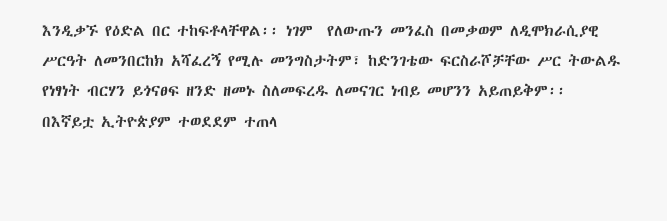እንዲቃኙ የዕድል በር ተከፍቶላቸዋል፡፡ ነገም  የለውጡን መንፈስ በመቃወም ለዲሞክራሲያዊ ሥርዓት ለመንበርከክ አሻፈረኝ የሚሉ መንግስታትም፣ ከድንገቴው ፍርስራሾቻቸው ሥር ትውልዱ የነፃነት ብርሃን ይጎናፀፍ ዘንድ ዘመኑ ስለመፍረዱ ለመናገር ነብይ መሆንን አይጠይቅም፡፡ በእኛይቷ ኢትዮጵያም ተወደደም ተጠላ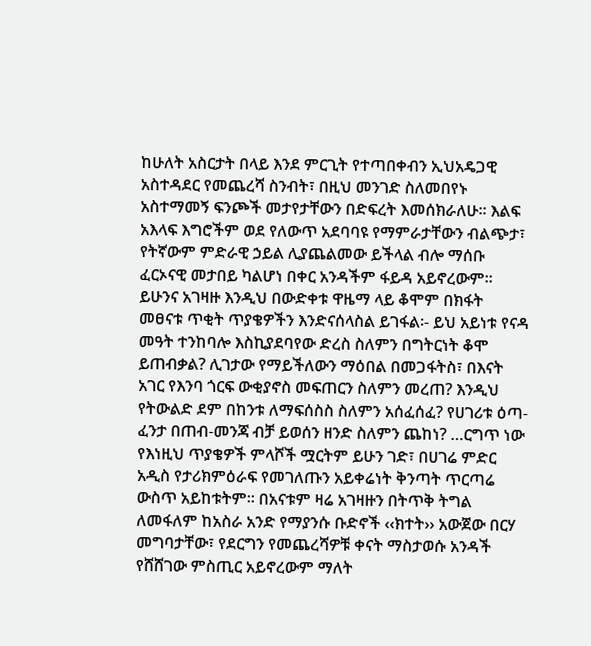ከሁለት አስርታት በላይ እንደ ምርጊት የተጣበቀብን ኢህአዴጋዊ አስተዳደር የመጨረሻ ስንብት፣ በዚህ መንገድ ስለመበየኑ አስተማመኝ ፍንጮች መታየታቸውን በድፍረት እመሰክራለሁ፡፡ እልፍ አእላፍ እግሮችም ወደ የለውጥ አደባባዩ የማምራታቸውን ብልጭታ፣ የትኛውም ምድራዊ ኃይል ሊያጨልመው ይችላል ብሎ ማሰቡ ፈርኦናዊ መታበይ ካልሆነ በቀር አንዳችም ፋይዳ አይኖረውም።
ይሁንና አገዛዙ እንዲህ በውድቀቱ ዋዜማ ላይ ቆሞም በክፋት መፀናቱ ጥቂት ጥያቄዎችን እንድናሰላስል ይገፋል፡- ይህ አይነቱ የናዳ መዓት ተንከባሎ እስኪያደባየው ድረስ ስለምን በግትርነት ቆሞ ይጠብቃል? ሊገታው የማይችለውን ማዕበል በመጋፋትስ፣ በእናት አገር የእንባ ጎርፍ ውቂያኖስ መፍጠርን ስለምን መረጠ? እንዲህ የትውልድ ደም በከንቱ ለማፍሰስስ ስለምን አሰፈሰፈ? የሀገሪቱ ዕጣ-ፈንታ በጠብ-መንጃ ብቻ ይወሰን ዘንድ ስለምን ጨከነ? …ርግጥ ነው የእነዚህ ጥያቄዎች ምላሾች ሟርትም ይሁን ገድ፣ በሀገሬ ምድር አዲስ የታሪክምዕራፍ የመገለጡን አይቀሬነት ቅንጣት ጥርጣሬ ውስጥ አይከቱትም፡፡ በአናቱም ዛሬ አገዛዙን በትጥቅ ትግል ለመፋለም ከአስራ አንድ የማያንሱ ቡድኖች ‹‹ክተት›› አውጀው በርሃ መግባታቸው፣ የደርግን የመጨረሻዎቹ ቀናት ማስታወሱ አንዳች የሸሸገው ምስጢር አይኖረውም ማለት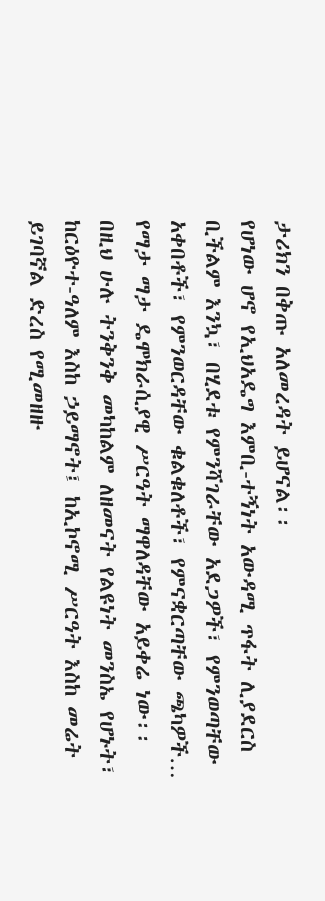ታሪክን በቅጡ አለመረዳት ይሆናል፡፡
የሆነው ሆኖ የኢህአዴግ እምቢ-ተኝነት አውዳሚ ጥፋት ሊያደርስ ቢችልም እንኳ፣ በሂደቱ የምንሻገራቸው አደጋዎች፣ የምንወጣቸው አቀበቶች፣ የምንወርዳቸው ቁልቁለቶች፣ የምናቋርጣቸው ጫካዎች… የማታ ማታ ዴሞክራሲያዊ ሥርዓት ማዋለዳቸው አይቀሬ ነው፡፡ በዚህ ሁሉ ትንቅንቅ መካከልም ለዘመናት የልዩነት መንስኤ የሆኑት፣ ከርዕዮተ-ዓለም እስከ ኃይማኖት፤ ከኢኮኖሚ ሥርዓት እስከ መሬት ይገባኛል ድረስ የሚመዘዙ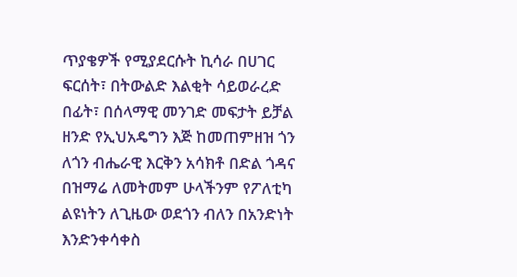ጥያቄዎች የሚያደርሱት ኪሳራ በሀገር ፍርሰት፣ በትውልድ እልቂት ሳይወራረድ በፊት፣ በሰላማዊ መንገድ መፍታት ይቻል ዘንድ የኢህአዴግን እጅ ከመጠምዘዝ ጎን ለጎን ብሔራዊ እርቅን አሳክቶ በድል ጎዳና በዝማሬ ለመትመም ሁላችንም የፖለቲካ ልዩነትን ለጊዜው ወደጎን ብለን በአንድነት እንድንቀሳቀስ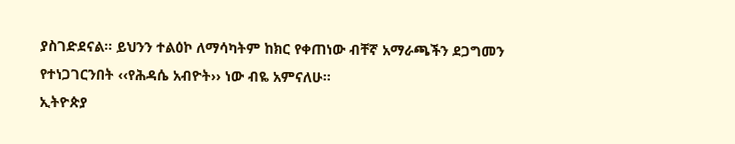ያስገድደናል፡፡ ይህንን ተልዕኮ ለማሳካትም ከክር የቀጠነው ብቸኛ አማራጫችን ደጋግመን የተነጋገርንበት ‹‹የሕዳሴ አብዮት›› ነው ብዬ አምናለሁ፡፡
ኢትዮጵያ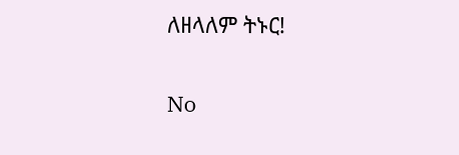ለዘላለም ትኑር!

No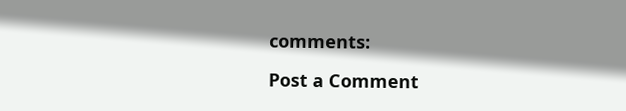comments:

Post a Comment